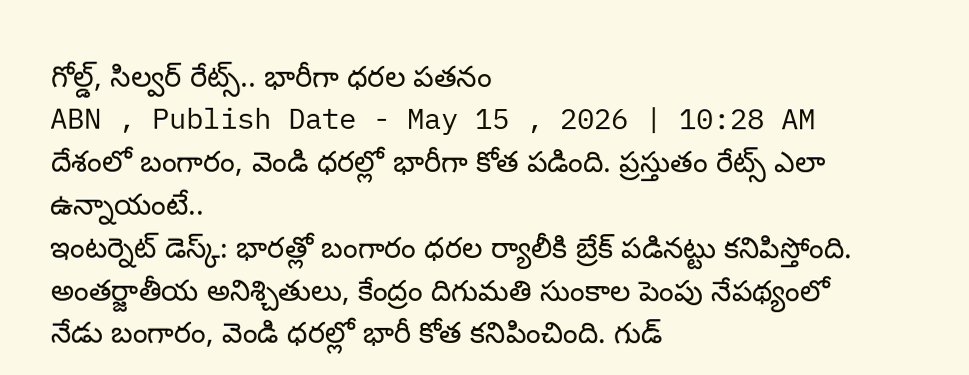గోల్డ్, సిల్వర్ రేట్స్.. భారీగా ధరల పతనం
ABN , Publish Date - May 15 , 2026 | 10:28 AM
దేశంలో బంగారం, వెండి ధరల్లో భారీగా కోత పడింది. ప్రస్తుతం రేట్స్ ఎలా ఉన్నాయంటే..
ఇంటర్నెట్ డెస్క్: భారత్లో బంగారం ధరల ర్యాలీకి బ్రేక్ పడినట్టు కనిపిస్తోంది. అంతర్జాతీయ అనిశ్చితులు, కేంద్రం దిగుమతి సుంకాల పెంపు నేపథ్యంలో నేడు బంగారం, వెండి ధరల్లో భారీ కోత కనిపించింది. గుడ్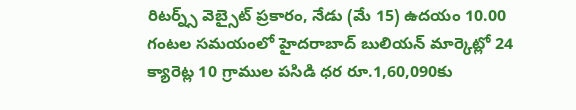రిటర్న్స్ వెబ్సైట్ ప్రకారం, నేడు (మే 15) ఉదయం 10.00 గంటల సమయంలో హైదరాబాద్ బులియన్ మార్కెట్లో 24 క్యారెట్ల 10 గ్రాముల పసిడి ధర రూ.1,60,090కు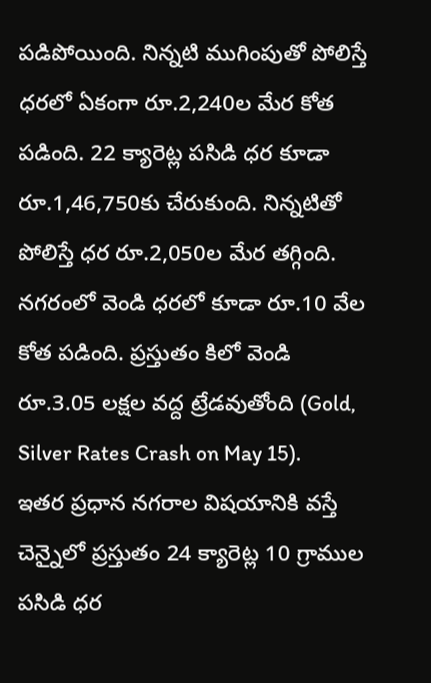పడిపోయింది. నిన్నటి ముగింపుతో పోలిస్తే ధరలో ఏకంగా రూ.2,240ల మేర కోత పడింది. 22 క్యారెట్ల పసిడి ధర కూడా రూ.1,46,750కు చేరుకుంది. నిన్నటితో పోలిస్తే ధర రూ.2,050ల మేర తగ్గింది. నగరంలో వెండి ధరలో కూడా రూ.10 వేల కోత పడింది. ప్రస్తుతం కిలో వెండి రూ.3.05 లక్షల వద్ద ట్రేడవుతోంది (Gold, Silver Rates Crash on May 15).
ఇతర ప్రధాన నగరాల విషయానికి వస్తే చెన్నైలో ప్రస్తుతం 24 క్యారెట్ల 10 గ్రాముల పసిడి ధర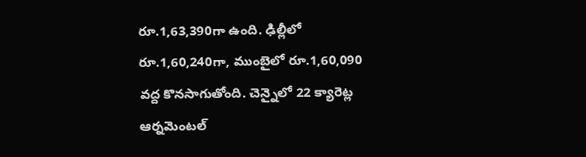రూ.1,63,390గా ఉంది. ఢిల్లీలో రూ.1,60,240గా, ముంబైలో రూ.1,60,090 వద్ద కొనసాగుతోంది. చెన్నైలో 22 క్యారెట్ల ఆర్నమెంటల్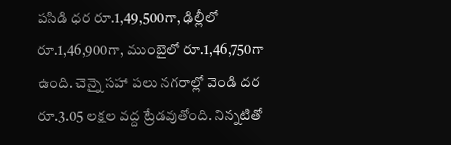పసిడి ధర రూ.1,49,500గా, ఢిల్లీలో రూ.1,46,900గా, ముంబైలో రూ.1,46,750గా ఉంది. చెన్నై సహా పలు నగరాల్లో వెండి దర రూ.3.05 లక్షల వద్ద ట్రేడవుతోంది. నిన్నటితో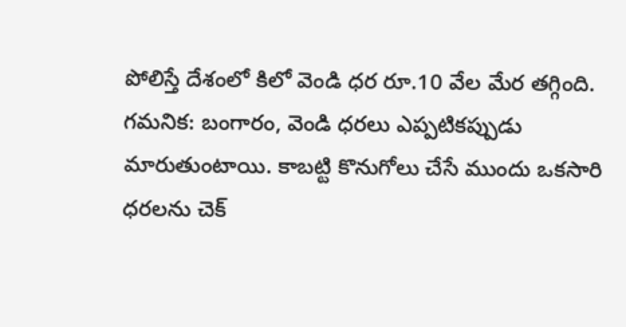పోలిస్తే దేశంలో కిలో వెండి ధర రూ.10 వేల మేర తగ్గింది.
గమనిక: బంగారం, వెండి ధరలు ఎప్పటికప్పుడు మారుతుంటాయి. కాబట్టి కొనుగోలు చేసే ముందు ఒకసారి ధరలను చెక్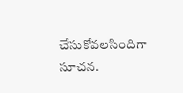చేసుకోవలసిందిగా సూచన.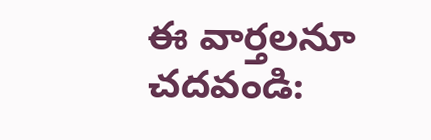ఈ వార్తలనూ చదవండి: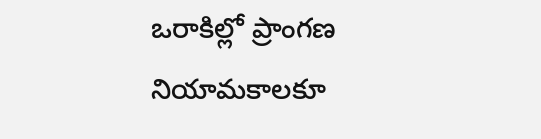ఒరాకిల్లో ప్రాంగణ నియామకాలకూ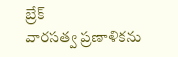బ్రేక్
వారసత్వ ప్రణాళికను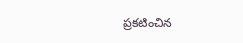ప్రకటించిన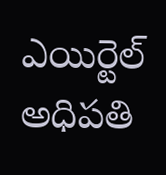ఎయిర్టెల్ అధిపతి